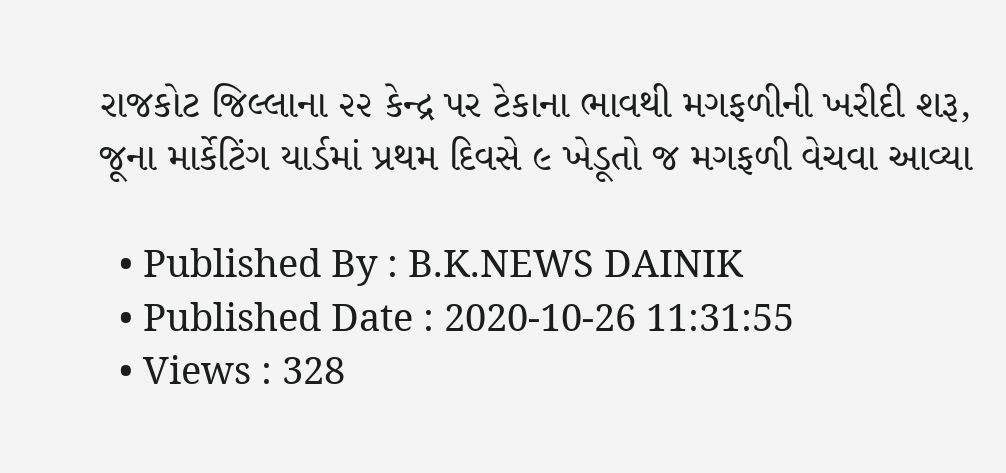રાજકોટ જિલ્લાના ૨૨ કેન્દ્ર પર ટેકાના ભાવથી મગફળીની ખરીદી શરૂ, જૂના માર્કેટિંગ યાર્ડમાં પ્રથમ દિવસે ૯ ખેડૂતો જ મગફળી વેચવા આવ્યા

  • Published By : B.K.NEWS DAINIK
  • Published Date : 2020-10-26 11:31:55
  • Views : 328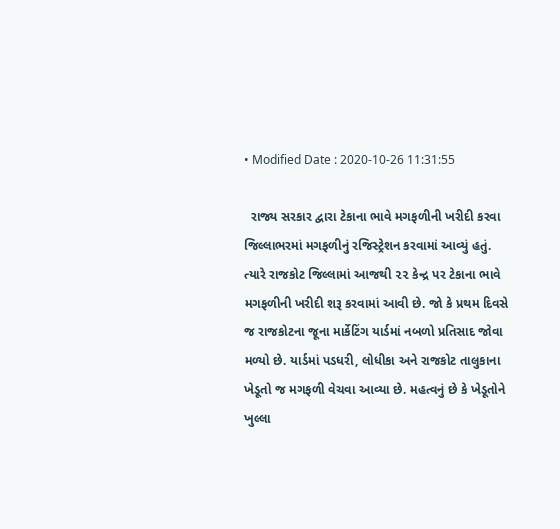• Modified Date : 2020-10-26 11:31:55

  રાજ્ય સરકાર દ્વારા ટેકાના ભાવે મગફળીની ખરીદી કરવા જિલ્લાભરમાં મગફળીનું રજિસ્ટ્રેશન કરવામાં આવ્યું હતું. ત્યારે રાજકોટ જિલ્લામાં આજથી ૨૨ કેન્દ્ર પર ટેકાના ભાવે મગફળીની ખરીદી શરૂ કરવામાં આવી છે. જો કે પ્રથમ દિવસે જ રાજકોટના જૂના માર્કેટિંગ યાર્ડમાં નબળો પ્રતિસાદ જોવા મળ્યો છે. યાર્ડમાં પડધરી, લોધીકા અને રાજકોટ તાલુકાના ખેડૂતો જ મગફળી વેચવા આવ્યા છે. મહત્વનું છે કે ખેડૂતોને ખુલ્લા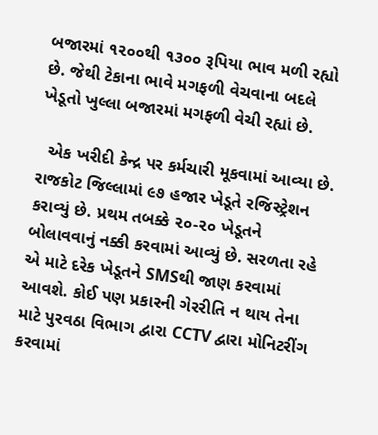બજારમાં ૧૨૦૦થી ૧૩૦૦ રૂપિયા ભાવ મળી રહ્યો છે. જેથી ટેકાના ભાવે મગફળી વેચવાના બદલે ખેડૂતો ખુલ્લા બજારમાં મગફળી વેચી રહ્યાં છે.

  એક ખરીદી કેન્દ્ર પર કર્મચારી મૂકવામાં આવ્યા છે. રાજકોટ જિલ્લામાં ૯૭ હજાર ખેડૂતે રજિસ્ટ્રેશન કરાવ્યું છે. પ્રથમ તબક્કે ૨૦-૨૦ ખેડૂતને બોલાવવાનું નક્કી કરવામાં આવ્યું છે. સરળતા રહે એ માટે દરેક ખેડૂતને SMSથી જાણ કરવામાં આવશે. કોઈ પણ પ્રકારની ગેરરીતિ ન થાય તેના માટે પુરવઠા વિભાગ દ્વારા CCTV દ્વારા મોનિટરીંગ કરવામાં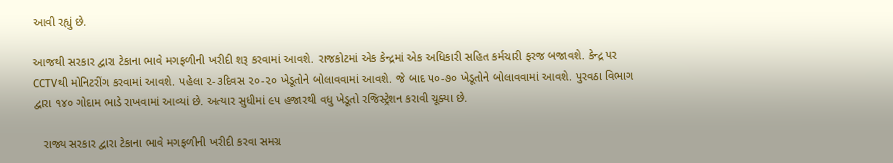આવી રહ્યું છે.

આજથી સરકાર દ્વારા ટેકાના ભાવે મગફળીની ખરીદી શરૂ કરવામાં આવશે. રાજકોટમાં એક કેન્દ્રમાં એક અધિકારી સહિત કર્મચારી ફરજ બજાવશે. કેન્દ્ર પર CCTVથી મોનિટરીંગ કરવામાં આવશે. પહેલા ૨-૩દિવસ ૨૦-૨૦ ખેડૂતોને બોલાવવામાં આવશે. જે બાદ ૫૦-૭૦ ખેડૂતોને બોલાવવામાં આવશે. પુરવઠા વિભાગ દ્વારા ૧૪૦ ગોદામ ભાડે રાખવામાં આવ્યાં છે. અત્યાર સુધીમાં ૯૫ હજારથી વધુ ખેડૂતો રજિસ્ટ્રેશન કરાવી ચૂક્યા છે.

   રાજ્ય સરકાર દ્વારા ટેકાના ભાવે મગફળીની ખરીદી કરવા સમગ્ર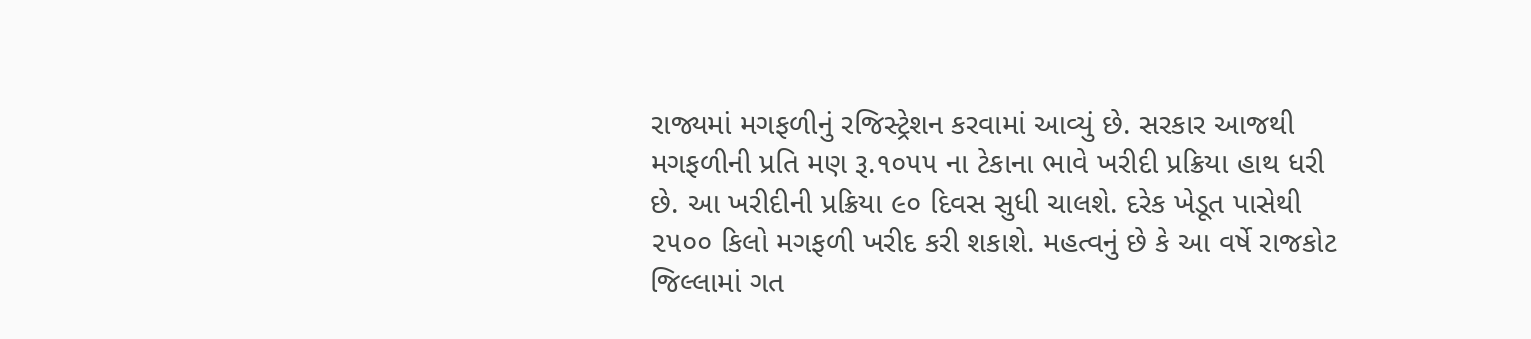રાજ્યમાં મગફળીનું રજિસ્ટ્રેશન કરવામાં આવ્યું છે. સરકાર આજથી મગફળીની પ્રતિ મણ રૂ.૧૦૫૫ ના ટેકાના ભાવે ખરીદી પ્રક્રિયા હાથ ધરી છે. આ ખરીદીની પ્રક્રિયા ૯૦ દિવસ સુધી ચાલશે. દરેક ખેડૂત પાસેથી ૨૫૦૦ કિલો મગફળી ખરીદ કરી શકાશે. મહત્વનું છે કે આ વર્ષે રાજકોટ જિલ્લામાં ગત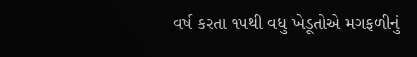વર્ષ કરતા ૧૫થી વધુ ખેડૂતોએ મગફળીનું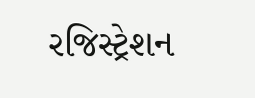રજિસ્ટ્રેશન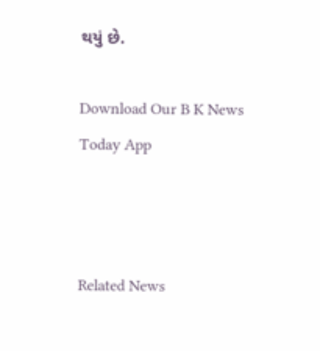થયું છે.

Download Our B K News Today App



Related News